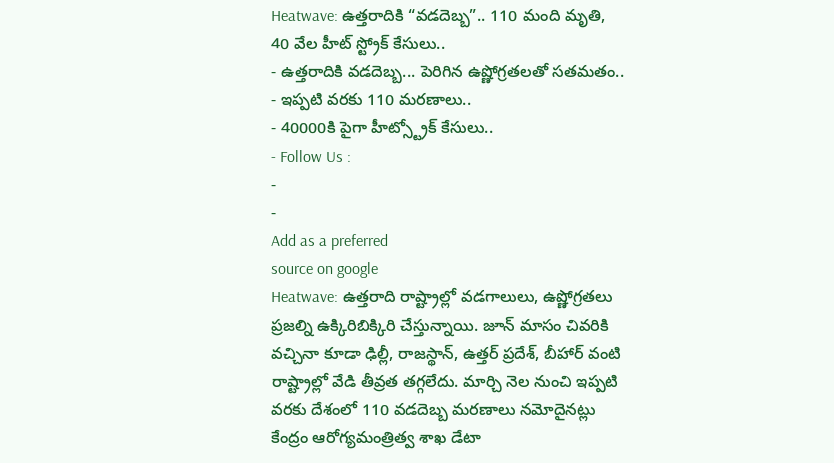Heatwave: ఉత్తరాదికి “వడదెబ్బ”.. 110 మంది మృతి, 40 వేల హీట్ స్ట్రోక్ కేసులు..
- ఉత్తరాదికి వడదెబ్బ... పెరిగిన ఉష్ణోగ్రతలతో సతమతం..
- ఇప్పటి వరకు 110 మరణాలు..
- 40000కి పైగా హీట్స్ట్రోక్ కేసులు..
- Follow Us :
-
-
Add as a preferred
source on google
Heatwave: ఉత్తరాది రాష్ట్రాల్లో వడగాలులు, ఉష్ణోగ్రతలు ప్రజల్ని ఉక్కిరిబిక్కిరి చేస్తున్నాయి. జూన్ మాసం చివరికి వచ్చినా కూడా ఢిల్లీ, రాజస్థాన్, ఉత్తర్ ప్రదేశ్, బీహార్ వంటి రాష్ట్రాల్లో వేడి తీవ్రత తగ్గలేదు. మార్చి నెల నుంచి ఇప్పటి వరకు దేశంలో 110 వడదెబ్బ మరణాలు నమోదైనట్లు కేంద్రం ఆరోగ్యమంత్రిత్వ శాఖ డేటా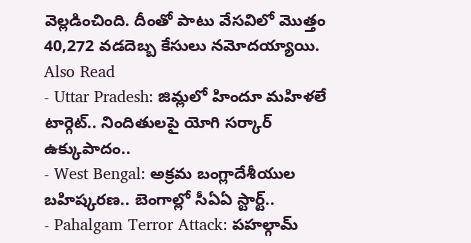వెల్లడించింది. దీంతో పాటు వేసవిలో మొత్తం 40,272 వడదెబ్బ కేసులు నమోదయ్యాయి.
Also Read
- Uttar Pradesh: జిమ్లలో హిందూ మహిళలే టార్గెట్.. నిందితులపై యోగి సర్కార్ ఉక్కుపాదం..
- West Bengal: అక్రమ బంగ్లాదేశీయుల బహిష్కరణ.. బెంగాల్లో సీఏఏ స్టార్ట్..
- Pahalgam Terror Attack: పహల్గామ్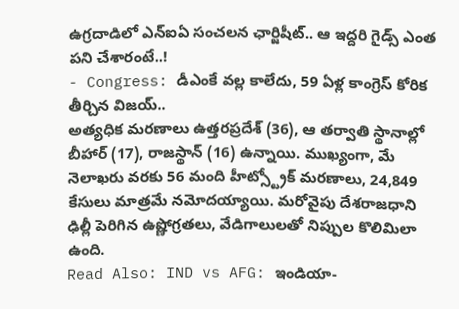ఉగ్రదాడిలో ఎన్ఐఏ సంచలన ఛార్జిషీట్.. ఆ ఇద్దరి గైడ్స్ ఎంత పని చేశారంటే..!
- Congress: డీఎంకే వల్ల కాలేదు, 59 ఏళ్ల కాంగ్రెస్ కోరిక తీర్చిన విజయ్..
అత్యధిక మరణాలు ఉత్తరప్రదేశ్ (36), ఆ తర్వాతి స్థానాల్లో బీహార్ (17), రాజస్థాన్ (16) ఉన్నాయి. ముఖ్యంగా, మే నెలాఖరు వరకు 56 మంది హీట్స్ట్రోక్ మరణాలు, 24,849 కేసులు మాత్రమే నమోదయ్యాయి. మరోవైపు దేశరాజధాని ఢిల్లీ పెరిగిన ఉష్ణోగ్రతలు, వేడిగాలులతో నిప్పుల కొలిమిలా ఉంది.
Read Also: IND vs AFG: ఇండియా-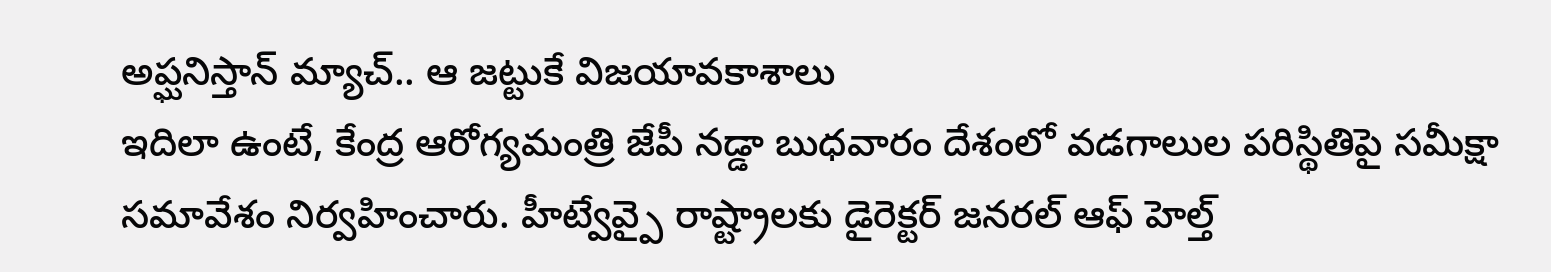అప్ఘనిస్తాన్ మ్యాచ్.. ఆ జట్టుకే విజయావకాశాలు
ఇదిలా ఉంటే, కేంద్ర ఆరోగ్యమంత్రి జేపీ నడ్డా బుధవారం దేశంలో వడగాలుల పరిస్థితిపై సమీక్షా సమావేశం నిర్వహించారు. హీట్వేవ్పై రాష్ట్రాలకు డైరెక్టర్ జనరల్ ఆఫ్ హెల్త్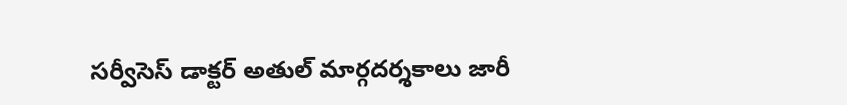సర్వీసెస్ డాక్టర్ అతుల్ మార్గదర్శకాలు జారీ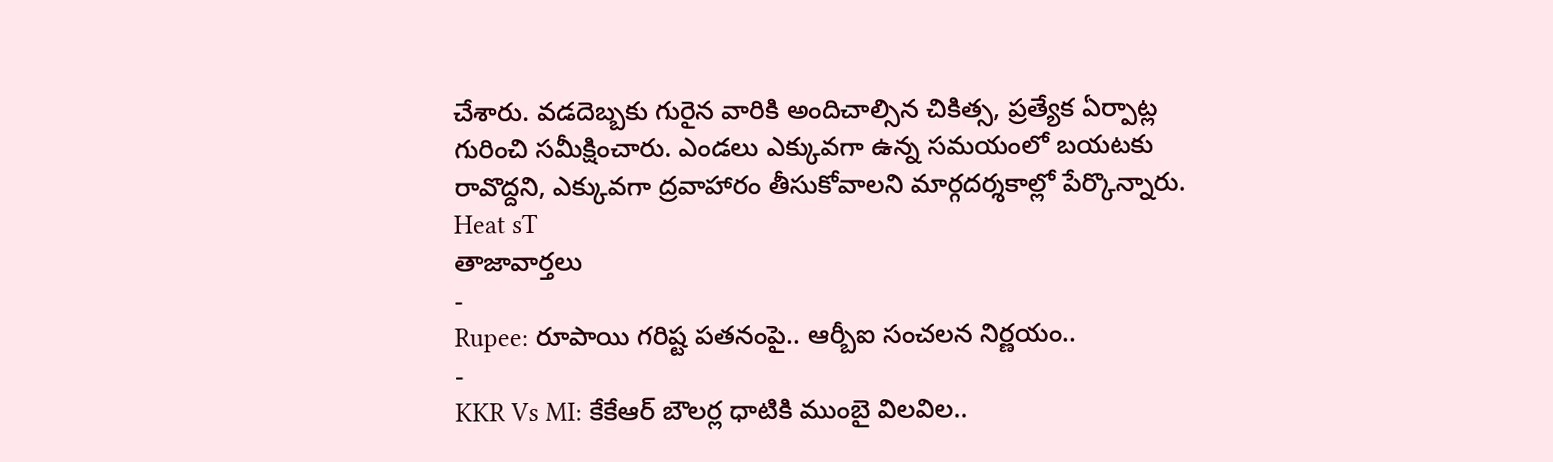చేశారు. వడదెబ్బకు గురైన వారికి అందిచాల్సిన చికిత్స, ప్రత్యేక ఏర్పాట్ల గురించి సమీక్షించారు. ఎండలు ఎక్కువగా ఉన్న సమయంలో బయటకు రావొద్దని, ఎక్కువగా ద్రవాహారం తీసుకోవాలని మార్గదర్శకాల్లో పేర్కొన్నారు.
Heat sT
తాజావార్తలు
-
Rupee: రూపాయి గరిష్ట పతనంపై.. ఆర్బీఐ సంచలన నిర్ణయం..
-
KKR Vs MI: కేకేఆర్ బౌలర్ల ధాటికి ముంబై విలవిల..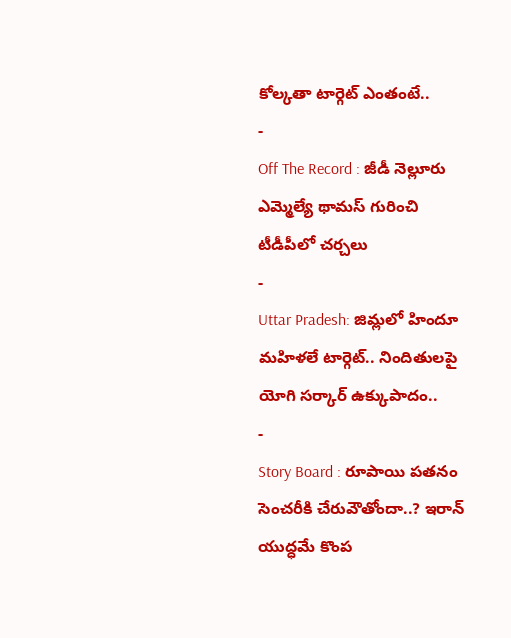కోల్కతా టార్గెట్ ఎంతంటే..
-
Off The Record : జీడీ నెల్లూరు ఎమ్మెల్యే థామస్ గురించి టీడీపీలో చర్చలు
-
Uttar Pradesh: జిమ్లలో హిందూ మహిళలే టార్గెట్.. నిందితులపై యోగి సర్కార్ ఉక్కుపాదం..
-
Story Board : రూపాయి పతనం సెంచరీకి చేరువౌతోందా..? ఇరాన్ యుద్ధమే కొంప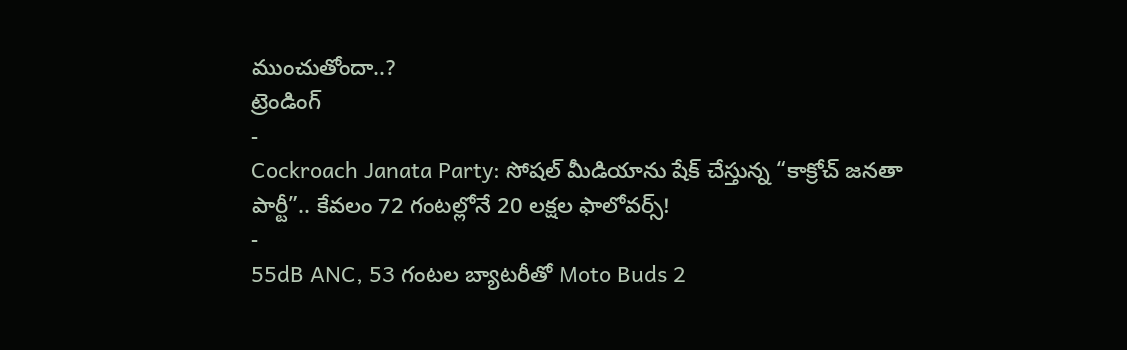ముంచుతోందా..?
ట్రెండింగ్
-
Cockroach Janata Party: సోషల్ మీడియాను షేక్ చేస్తున్న “కాక్రోచ్ జనతా పార్టీ”.. కేవలం 72 గంటల్లోనే 20 లక్షల ఫాలోవర్స్!
-
55dB ANC, 53 గంటల బ్యాటరీతో Moto Buds 2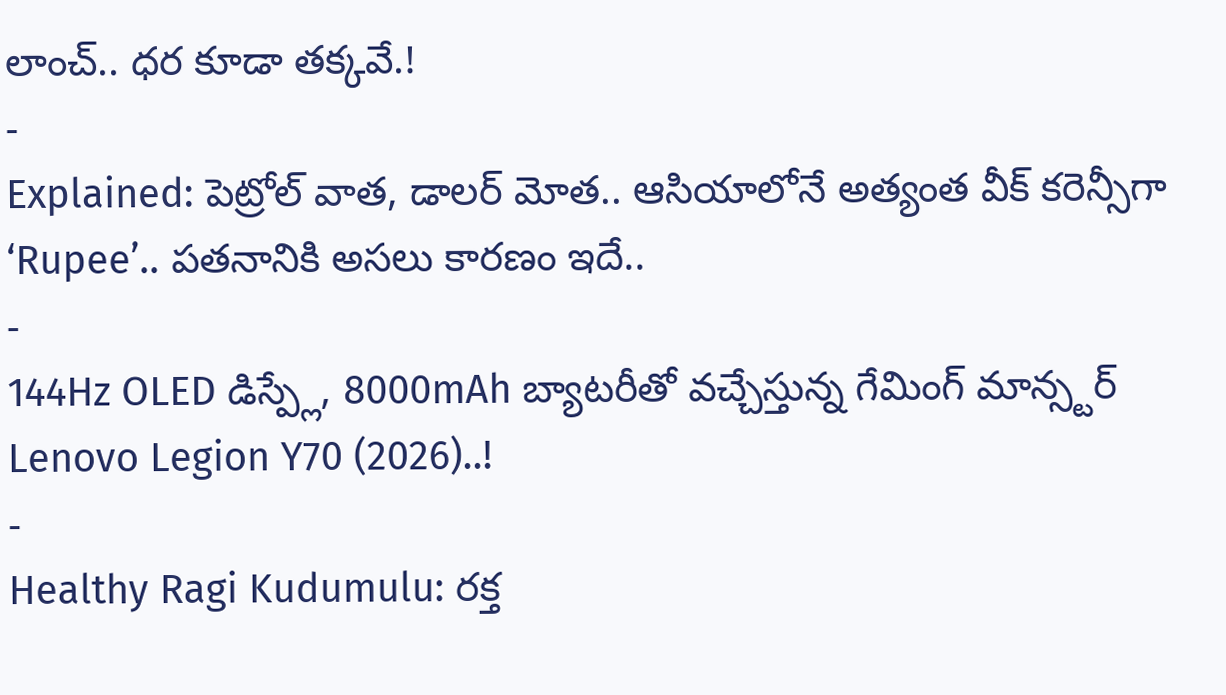లాంచ్.. ధర కూడా తక్కవే.!
-
Explained: పెట్రోల్ వాత, డాలర్ మోత.. ఆసియాలోనే అత్యంత వీక్ కరెన్సీగా ‘Rupee’.. పతనానికి అసలు కారణం ఇదే..
-
144Hz OLED డిస్ప్లే, 8000mAh బ్యాటరీతో వచ్చేస్తున్న గేమింగ్ మాన్స్టర్ Lenovo Legion Y70 (2026)..!
-
Healthy Ragi Kudumulu: రక్త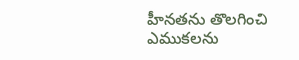హీనతను తొలగించి ఎముకలను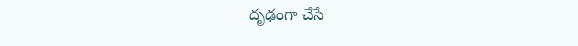దృఢంగా చేసే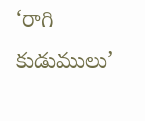‘రాగి కుడుములు’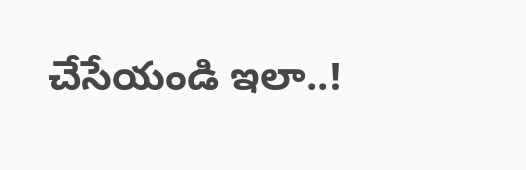చేసేయండి ఇలా..!